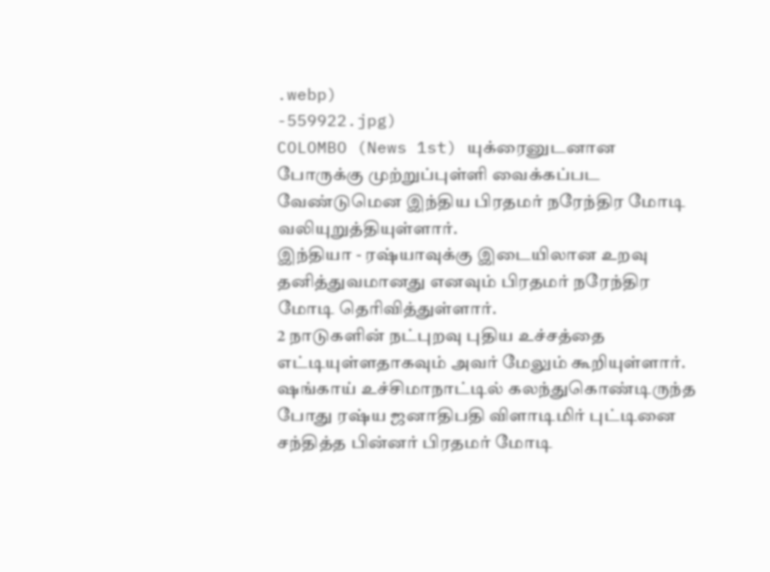.webp)
-559922.jpg)
COLOMBO (News 1st) யுக்ரைனுடனான போருக்கு முற்றுப்புள்ளி வைக்கப்பட வேண்டுமென இந்திய பிரதமர் நரேந்திர மோடி வலியுறுத்தியுள்ளார்.
இந்தியா - ரஷ்யாவுக்கு இடையிலான உறவு தனித்துவமானது எனவும் பிரதமர் நரேந்திர மோடி தெரிவித்துள்ளார்.
2 நாடுகளின் நட்புறவு புதிய உச்சத்தை எட்டியுள்ளதாகவும் அவர் மேலும் கூறியுள்ளார்.
ஷங்காய் உச்சிமாநாட்டில் கலந்துகொண்டிருந்த போது ரஷ்ய ஜனாதிபதி விளாடிமிர் புட்டினை சந்தித்த பின்னர் பிரதமர் மோடி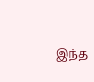இந்த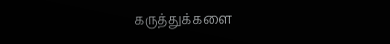கருத்துக்களை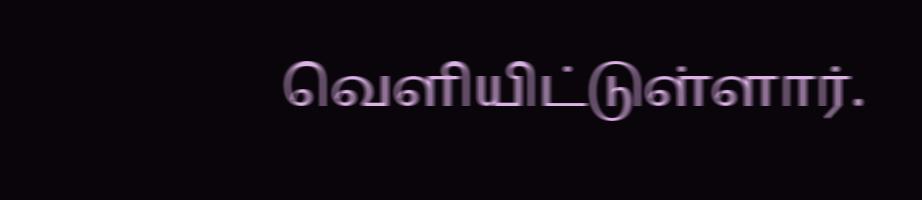வௌியிட்டுள்ளார்.